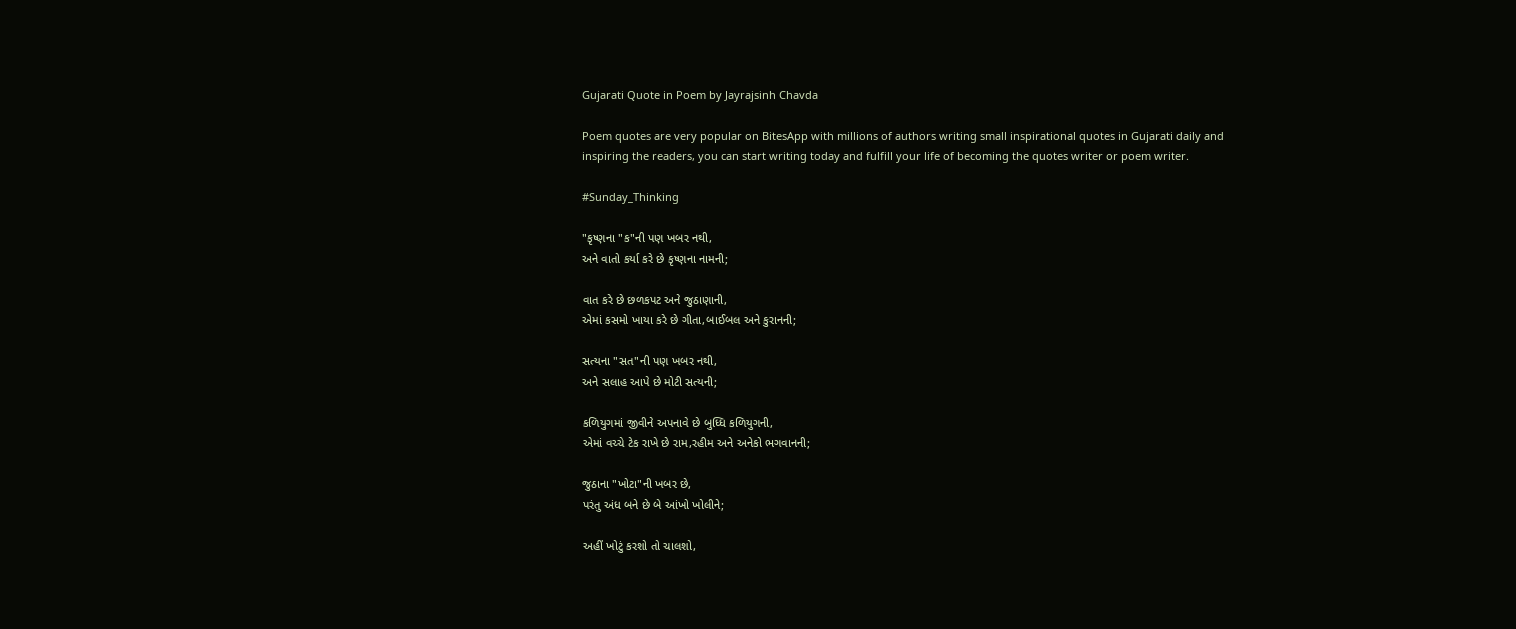Gujarati Quote in Poem by Jayrajsinh Chavda

Poem quotes are very popular on BitesApp with millions of authors writing small inspirational quotes in Gujarati daily and inspiring the readers, you can start writing today and fulfill your life of becoming the quotes writer or poem writer.

#Sunday_Thinking

"કૃષ્ણના "ક"ની પણ ખબર નથી,
અને વાતો કર્યા કરે છે કૃષ્ણના નામની;

વાત કરે છે છળકપટ અને જુઠાણાની,
એમાં કસમો ખાયા કરે છે ગીતા,બાઈબલ અને કુરાનની;

સત્યના "સત"ની પણ ખબર નથી,
અને સલાહ આપે છે મોટી સત્યની;

કળિયુગમાં જીવીને અપનાવે છે બુધ્ધિ કળિયુગની,
એમાં વચ્ચે ટેક રાખે છે રામ,રહીમ અને અનેકો ભગવાનની;

જુઠાના "ખોટા"ની ખબર છે,
પરંતુ અંધ બને છે બે આંખો ખોલીને;

અહીં ખોટું કરશો તો ચાલશો,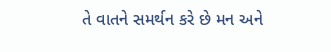તે વાતને સમર્થન કરે છે મન અને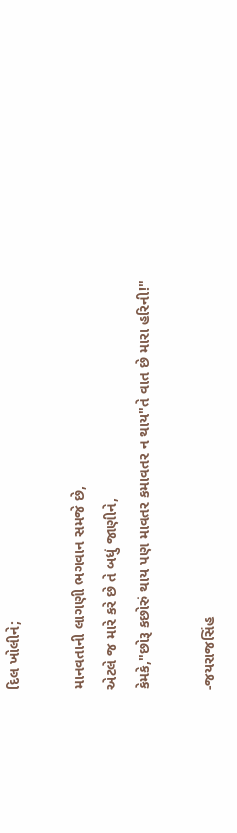દિલ ખોલીને;

માનવતાની લાગણી ભગવાન સમજે છે,
એટલે જ મારે કરે છે તે બધું જાણીને,
કેમકે,"છોરૂ કછોરું થાય પણ માવતર કમાવતર ન થાય"તે વાત છે મારા હરિની!"

-જયરાજસિંહ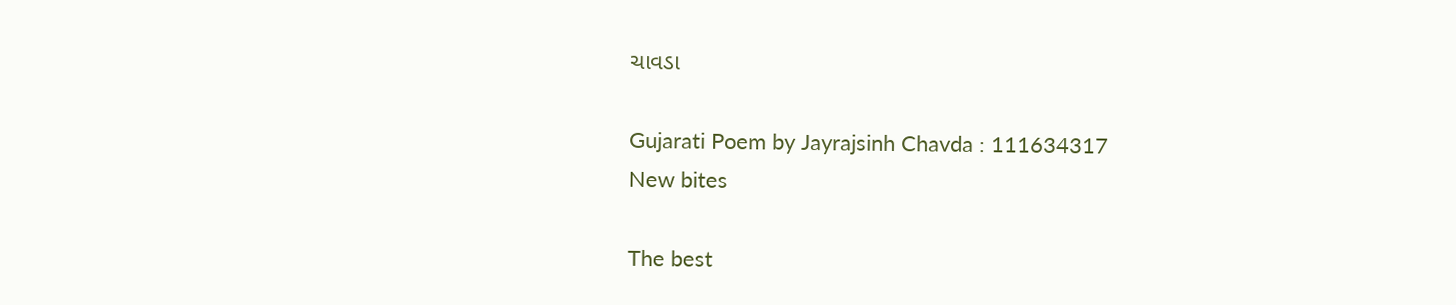ચાવડા

Gujarati Poem by Jayrajsinh Chavda : 111634317
New bites

The best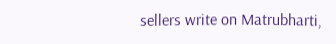sellers write on Matrubharti,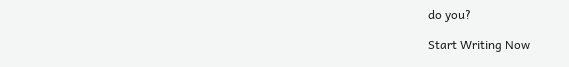do you?

Start Writing Now